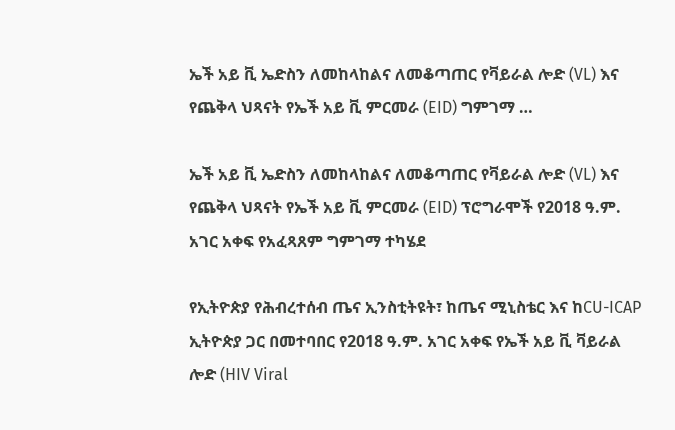ኤች አይ ቪ ኤድስን ለመከላከልና ለመቆጣጠር የቫይራል ሎድ (VL) እና የጨቅላ ህጻናት የኤች አይ ቪ ምርመራ (EID) ግምገማ …

ኤች አይ ቪ ኤድስን ለመከላከልና ለመቆጣጠር የቫይራል ሎድ (VL) እና የጨቅላ ህጻናት የኤች አይ ቪ ምርመራ (EID) ፕሮግራሞች የ2018 ዓ.ም. አገር አቀፍ የአፈጻጸም ግምገማ ተካሄደ

የኢትዮጵያ የሕብረተሰብ ጤና ኢንስቲትዩት፣ ከጤና ሚኒስቴር እና ከCU-ICAP ኢትዮጵያ ጋር በመተባበር የ2018 ዓ.ም. አገር አቀፍ የኤች አይ ቪ ቫይራል ሎድ (HIV Viral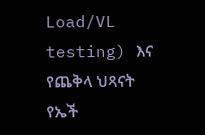Load/VL testing) እና የጨቅላ ህጻናት የኤች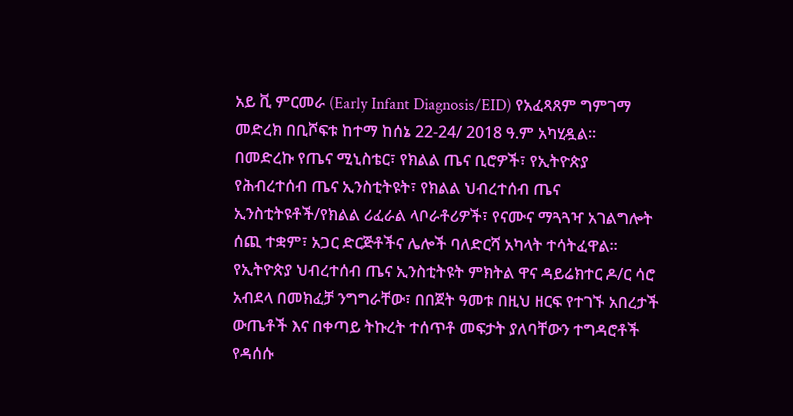አይ ቪ ምርመራ (Early Infant Diagnosis/EID) የአፈጻጸም ግምገማ መድረክ በቢሾፍቱ ከተማ ከሰኔ 22-24/ 2018 ዓ.ም አካሂዷል።
በመድረኩ የጤና ሚኒስቴር፣ የክልል ጤና ቢሮዎች፣ የኢትዮጵያ የሕብረተሰብ ጤና ኢንስቲትዩት፣ የክልል ህብረተሰብ ጤና ኢንስቲትዩቶች/የክልል ሪፈራል ላቦራቶሪዎች፣ የናሙና ማጓጓዣ አገልግሎት ሰጪ ተቋም፣ አጋር ድርጅቶችና ሌሎች ባለድርሻ አካላት ተሳትፈዋል።
የኢትዮጵያ ህብረተሰብ ጤና ኢንስቲትዩት ምክትል ዋና ዳይሬክተር ዶ/ር ሳሮ አብደላ በመክፈቻ ንግግራቸው፣ በበጀት ዓመቱ በዚህ ዘርፍ የተገኙ አበረታች ውጤቶች እና በቀጣይ ትኩረት ተሰጥቶ መፍታት ያለባቸውን ተግዳሮቶች የዳሰሱ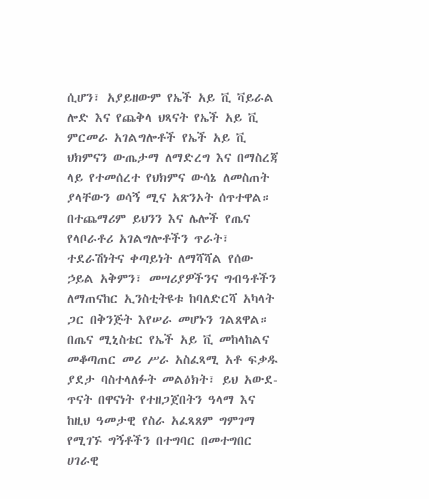ሲሆን፣ አያይዘውም የኤች አይ ቪ ቫይራል ሎድ እና የጨቅላ ህጻናት የኤች አይ ቪ ምርመራ አገልግሎቶች የኤች አይ ቪ ህክምናን ውጤታማ ለማድረግ እና በማስረጃ ላይ የተመሰረተ የህክምና ውሳኔ ለመስጠት ያላቸውን ወሳኝ ሚና አጽንኦት ሰጥተዋል። በተጨማሪም ይህንን እና ሌሎች የጤና የላቦራቶሪ አገልግሎቶችን ጥራት፣ ተደራሽነትና ቀጣይነት ለማሻሻል የሰው ኃይል አቅምን፣ መሣሪያዎችንና ግብዓቶችን ለማጠናከር ኢንስቲትዩቱ ከባለድርሻ አካላት ጋር በቅንጅት እየሠራ መሆኑን ገልጸዋል።
በጤና ሚኒስቴር የኤች አይ ቪ መከላከልና መቆጣጠር መሪ ሥራ አስፈጻሚ አቶ ፍቃዱ ያደታ ባስተላለፉት መልዕክት፣ ይህ አውደ-ጥናት በዋናነት የተዘጋጀበትን ዓላማ እና ከዚህ ዓመታዊ የስራ አፈጻጸም ግምገማ የሚገኙ ግኝቶችን በተግባር በመተግበር ሀገራዊ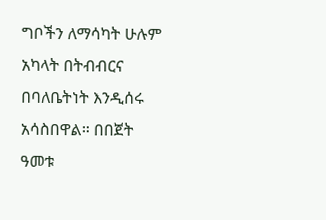ግቦችን ለማሳካት ሁሉም አካላት በትብብርና በባለቤትነት እንዲሰሩ አሳስበዋል። በበጀት ዓመቱ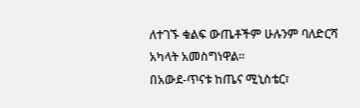ለተገኙ ቁልፍ ውጤቶችም ሁሉንም ባለድርሻ አካላት አመስግነዋል።
በአውደ-ጥናቱ ከጤና ሚኒስቴር፣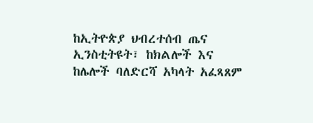ከኢትዮጵያ ህብረተሰብ ጤና ኢንስቲትዩት፣ ከክልሎች እና ከሌሎች ባለድርሻ አካላት አፈጻጸም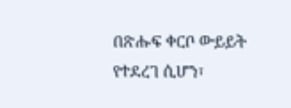በጽሑፍ ቀርቦ ውይይት የተደረገ ሲሆን፣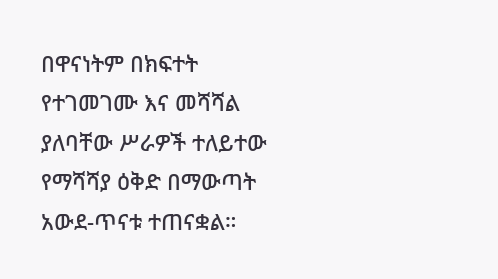በዋናነትም በክፍተት የተገመገሙ እና መሻሻል ያለባቸው ሥራዎች ተለይተው የማሻሻያ ዕቅድ በማውጣት አውደ-ጥናቱ ተጠናቋል።